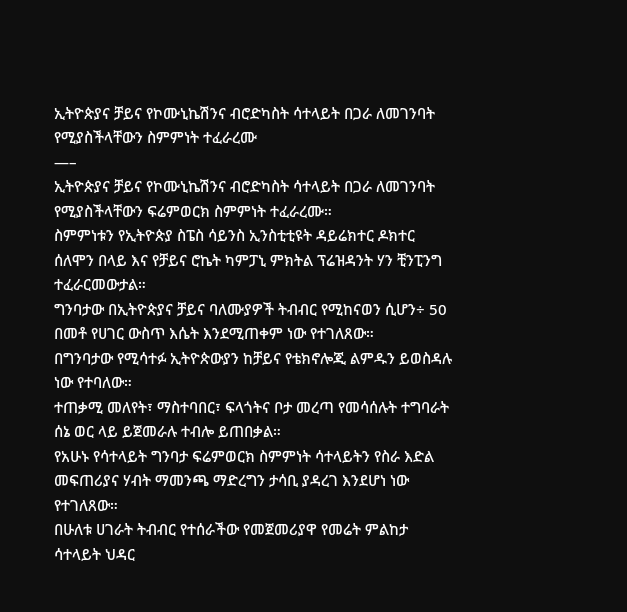ኢትዮጵያና ቻይና የኮሙኒኬሽንና ብሮድካስት ሳተላይት በጋራ ለመገንባት የሚያስችላቸውን ስምምነት ተፈራረሙ
—–
ኢትዮጵያና ቻይና የኮሙኒኬሽንና ብሮድካስት ሳተላይት በጋራ ለመገንባት የሚያስችላቸውን ፍሬምወርክ ስምምነት ተፈራረሙ።
ስምምነቱን የኢትዮጵያ ስፔስ ሳይንስ ኢንስቲቲዩት ዳይሬክተር ዶክተር ሰለሞን በላይ እና የቻይና ሮኬት ካምፓኒ ምክትል ፕሬዝዳንት ሃን ቺንፒንግ ተፈራርመውታል።
ግንባታው በኢትዮጵያና ቻይና ባለሙያዎች ትብብር የሚከናወን ሲሆን÷ 50 በመቶ የሀገር ውስጥ እሴት እንደሚጠቀም ነው የተገለጸው።
በግንባታው የሚሳተፉ ኢትዮጵውያን ከቻይና የቴክኖሎጂ ልምዱን ይወስዳሉ ነው የተባለው።
ተጠቃሚ መለየት፣ ማስተባበር፣ ፍላጎትና ቦታ መረጣ የመሳሰሉት ተግባራት ሰኔ ወር ላይ ይጀመራሉ ተብሎ ይጠበቃል።
የአሁኑ የሳተላይት ግንባታ ፍሬምወርክ ስምምነት ሳተላይትን የስራ እድል መፍጠሪያና ሃብት ማመንጫ ማድረግን ታሳቢ ያዳረገ እንደሆነ ነው የተገለጸው።
በሁለቱ ሀገራት ትብብር የተሰራችው የመጀመሪያዋ የመሬት ምልከታ ሳተላይት ህዳር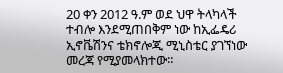20 ቀን 2012 ዓ.ም ወደ ህዋ ትላካላች ተብሎ እንደሚጠበቅም ነው ከኢፌዴሪ ኢኖቬሽንና ቴክኖሎጂ ሚኒስቴር ያገኘነው መረጃ የሚያመላክተው።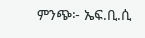ምንጭ፦ ኤፍ.ቢ.ሲ